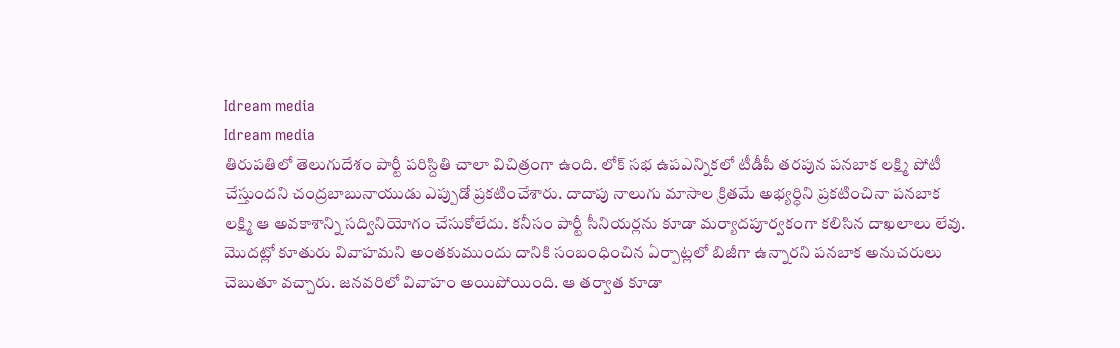Idream media
Idream media
తిరుపతిలో తెలుగుదేశం పార్టీ పరిస్దితి చాలా విచిత్రంగా ఉంది. లోక్ సభ ఉపఎన్నికలో టీడీపీ తరపున పనబాక లక్ష్మి పోటీ చేస్తుందని చంద్రబాబునాయుడు ఎప్పుడో ప్రకటించేశారు. దాదాపు నాలుగు మాసాల క్రితమే అభ్యర్ధిని ప్రకటించినా పనబాక లక్ష్మి ఆ అవకాశాన్ని సద్వినియోగం చేసుకోలేదు. కనీసం పార్టీ సీనియర్లను కూడా మర్యాదపూర్వకంగా కలిసిన దాఖలాలు లేవు.
మొదట్లో కూతురు వివాహమని అంతకుముందు దానికి సంబంధించిన ఏర్పాట్లలో బిజీగా ఉన్నారని పనబాక అనుచరులు చెబుతూ వచ్చారు. జనవరిలో వివాహం అయిపోయింది. ఆ తర్వాత కూడా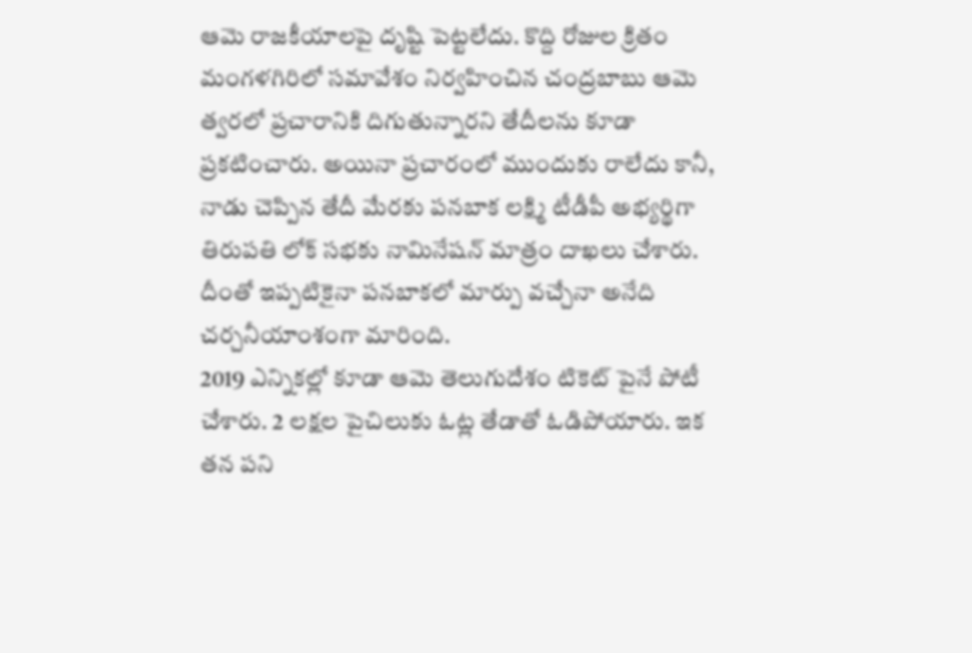ఆమె రాజకీయాలపై దృష్టి పెట్టలేదు. కొద్ది రోజుల క్రితం మంగళగిరిలో సమావేశం నిర్వహించిన చంద్రబాబు ఆమె త్వరలో ప్రచారానికి దిగుతున్నారని తేదీలను కూడా ప్రకటించారు. అయినా ప్రచారంలో ముందుకు రాలేదు కానీ, నాడు చెప్పిన తేదీ మేరకు పనబాక లక్ష్మి టీడీపీ అభ్యర్థిగా తిరుపతి లోక్ సభకు నామినేషన్ మాత్రం దాఖలు చేశారు. దీంతో ఇప్పటికైనా పనబాకలో మార్పు వచ్చేనా అనేది చర్చనీయాంశంగా మారింది.
2019 ఎన్నికల్లో కూడా ఆమె తెలుగుదేశం టికెట్ పైనే పోటీ చేశారు. 2 లక్షల పైచిలుకు ఓట్ల తేడాతో ఓడిపోయారు. ఇక తన పని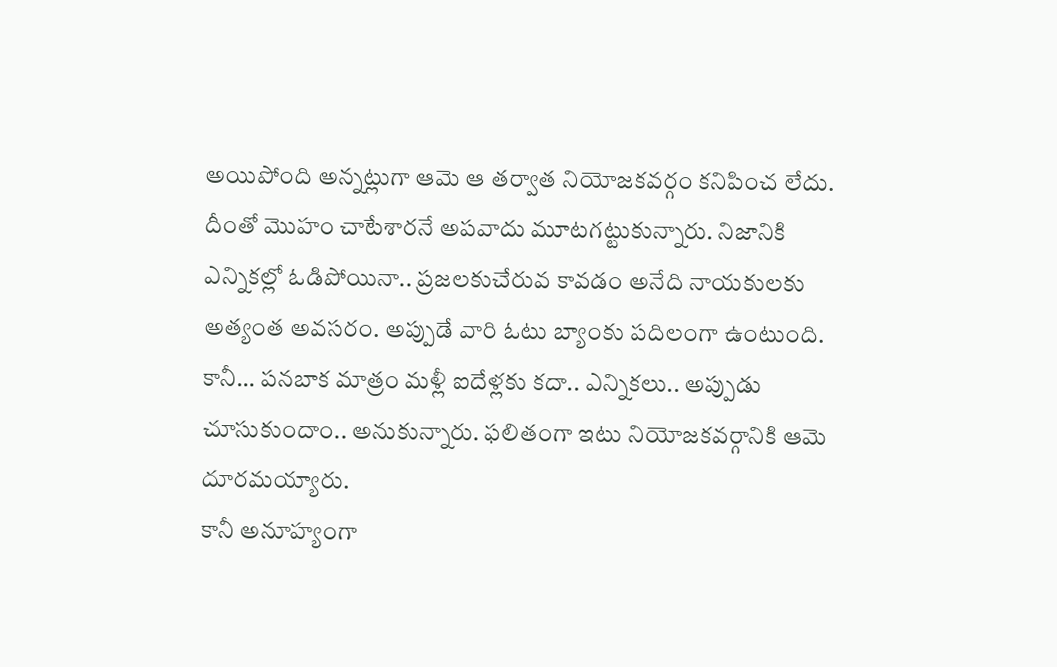అయిపోంది అన్నట్లుగా ఆమె ఆ తర్వాత నియోజకవర్గం కనిపించ లేదు. దీంతో మొహం చాటేశారనే అపవాదు మూటగట్టుకున్నారు. నిజానికి ఎన్నికల్లో ఓడిపోయినా.. ప్రజలకుచేరువ కావడం అనేది నాయకులకు అత్యంత అవసరం. అప్పుడే వారి ఓటు బ్యాంకు పదిలంగా ఉంటుంది. కానీ… పనబాక మాత్రం మళ్లీ ఐదేళ్లకు కదా.. ఎన్నికలు.. అప్పుడు చూసుకుందాం.. అనుకున్నారు. ఫలితంగా ఇటు నియోజకవర్గానికి ఆమె దూరమయ్యారు.
కానీ అనూహ్యంగా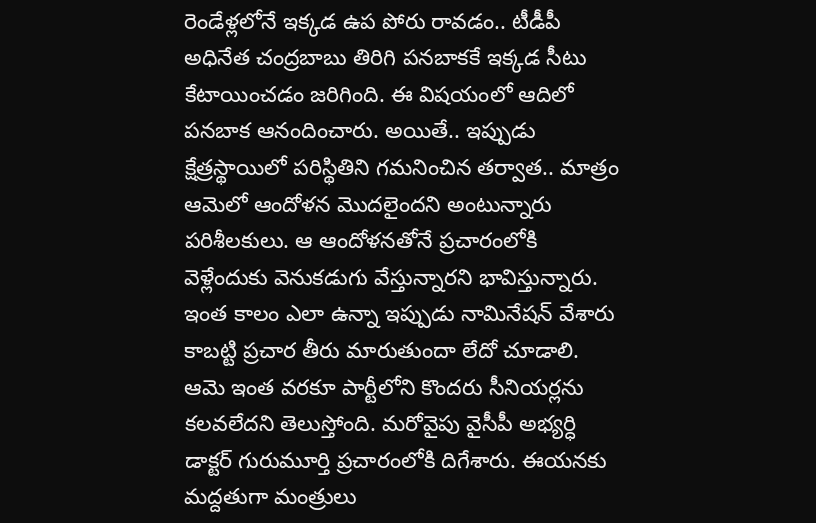రెండేళ్లలోనే ఇక్కడ ఉప పోరు రావడం.. టీడీపీ అధినేత చంద్రబాబు తిరిగి పనబాకకే ఇక్కడ సీటు కేటాయించడం జరిగింది. ఈ విషయంలో ఆదిలో పనబాక ఆనందించారు. అయితే.. ఇప్పుడు క్షేత్రస్థాయిలో పరిస్థితిని గమనించిన తర్వాత.. మాత్రం ఆమెలో ఆందోళన మొదలైందని అంటున్నారు పరిశీలకులు. ఆ ఆందోళనతోనే ప్రచారంలోకి వెళ్లేందుకు వెనుకడుగు వేస్తున్నారని భావిస్తున్నారు.
ఇంత కాలం ఎలా ఉన్నా ఇప్పుడు నామినేషన్ వేశారు కాబట్టి ప్రచార తీరు మారుతుందా లేదో చూడాలి. ఆమె ఇంత వరకూ పార్టీలోని కొందరు సీనియర్లను కలవలేదని తెలుస్తోంది. మరోవైపు వైసీపీ అభ్యర్ధి డాక్టర్ గురుమూర్తి ప్రచారంలోకి దిగేశారు. ఈయనకు మద్దతుగా మంత్రులు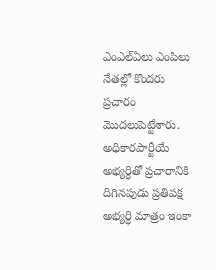ఎంఎల్ఏలు ఎంపిలు నేతల్లో కొందరు ప్రచారం మొదలుపెట్టేశారు.
అధికారపార్టీయే అభ్యర్ధితో ప్రచారానికి దిగినపుడు ప్రతిపక్ష అభ్యర్ధి మాత్రం ఇంకా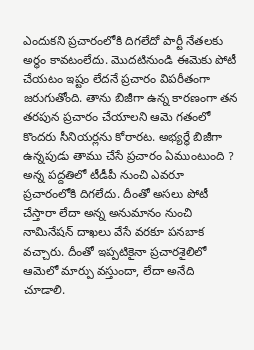ఎందుకని ప్రచారంలోకి దిగలేదో పార్టీ నేతలకు అర్ధం కావటంలేదు. మొదటినుండి ఈమెకు పోటీ చేయటం ఇష్టం లేదనే ప్రచారం విపరీతంగా జరుగుతోంది. తాను బిజీగా ఉన్న కారణంగా తన తరపున ప్రచారం చేయాలని ఆమె గతంలో కొందరు సీనియర్లను కోరారట. అభ్యర్ధే బిజీగా ఉన్నపుడు తాము చేసే ప్రచారం ఏముంటుంది ? అన్న పద్దతిలో టీడీపీ నుంచి ఎవరూ ప్రచారంలోకి దిగలేదు. దీంతో అసలు పోటీ చేస్తారా లేదా అన్న అనుమానం నుంచి నామినేషన్ దాఖలు వేసే వరకూ పనబాక వచ్చారు. దీంతో ఇప్పటికైనా ప్రచారశైలిలో ఆమెలో మార్పు వస్తుందా, లేదా అనేది చూడాలి.